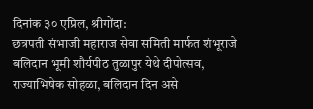दिनांक ३० एप्रिल, श्रीगोंदा:
छत्रपती संभाजी महाराज सेवा समिती मार्फत शंभूराजे बलिदान भूमी शौर्यपीठ तुळापुर येथे दीपोत्सव, राज्याभिषेक सोहळा, बलिदान दिन असे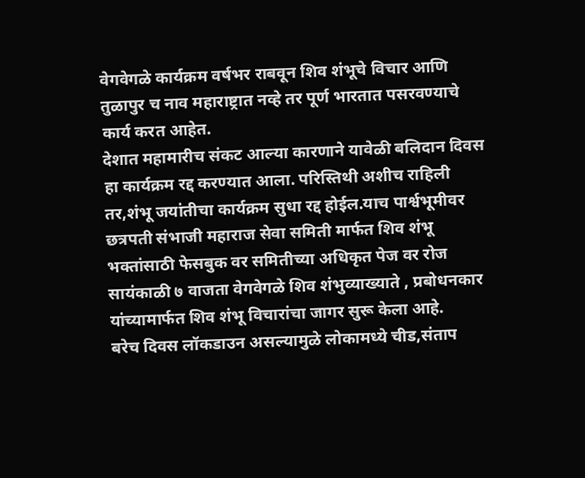वेगवेगळे कार्यक्रम वर्षभर राबवून शिव शंभूचे विचार आणि तुळापुर च नाव महाराष्ट्रात नव्हे तर पूर्ण भारतात पसरवण्याचे कार्य करत आहेत.
देशात महामारीच संकट आल्या कारणाने यावेळी बलिदान दिवस हा कार्यक्रम रद्द करण्यात आला. परिस्तिथी अशीच राहिली तर,शंभू जयांतीचा कार्यक्रम सुधा रद्द होईल.याच पार्श्वभूमीवर छत्रपती संभाजी महाराज सेवा समिती मार्फत शिव शंभू भक्तांसाठी फेसबुक वर समितीच्या अधिकृत पेज वर रोज सायंकाळी ७ वाजता वेगवेगळे शिव शंभुव्याख्याते , प्रबोधनकार यांच्यामार्फत शिव शंभू विचारांचा जागर सुरू केला आहे.
बरेच दिवस लॉकडाउन असल्यामुळे लोकामध्ये चीड,संताप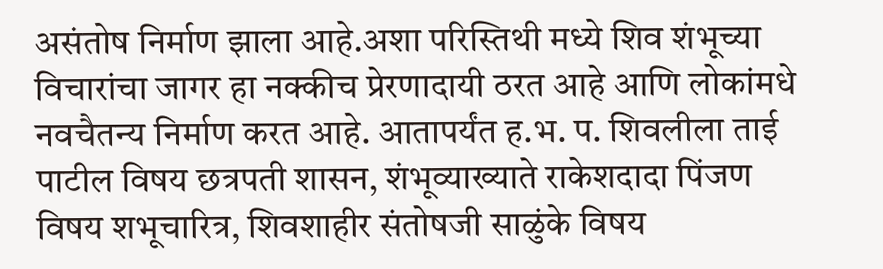असंतोष निर्माण झाला आहे.अशा परिस्तिथी मध्ये शिव शंभूच्या विचारांचा जागर हा नक्कीच प्रेरणादायी ठरत आहे आणि लोकांमधे नवचैतन्य निर्माण करत आहे. आतापर्यंत ह.भ. प. शिवलीला ताई पाटील विषय छत्रपती शासन, शंभूव्याख्याते राकेशदादा पिंजण विषय शभूचारित्र, शिवशाहीर संतोषजी साळुंके विषय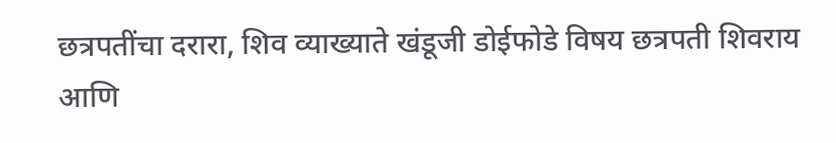छत्रपतींचा दरारा, शिव व्याख्याते खंडूजी डोईफोडे विषय छत्रपती शिवराय आणि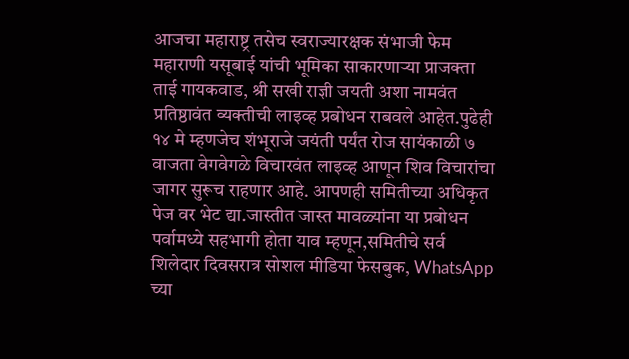आजचा महाराष्ट्र तसेच स्वराज्यारक्षक संभाजी फेम महाराणी यसूबाई यांची भूमिका साकारणाऱ्या प्राजक्ता ताई गायकवाड, श्री सखी राज्ञी जयती अशा नामवंत प्रतिष्ठावंत व्यक्तीची लाइव्ह प्रबोधन राबवले आहेत.पुढेही १४ मे म्हणजेच शंभूराजे जयंती पर्यंत रोज सायंकाळी ७ वाजता वेगवेगळे विचारवंत लाइव्ह आणून शिव विचारांचा जागर सुरूच राहणार आहे. आपणही समितीच्या अधिकृत पेज वर भेट द्या.जास्तीत जास्त मावळ्यांना या प्रबोधन पर्वामध्ये सहभागी होता याव म्हणून,समितीचे सर्व शिलेदार दिवसरात्र सोशल मीडिया फेसबुक, WhatsApp च्या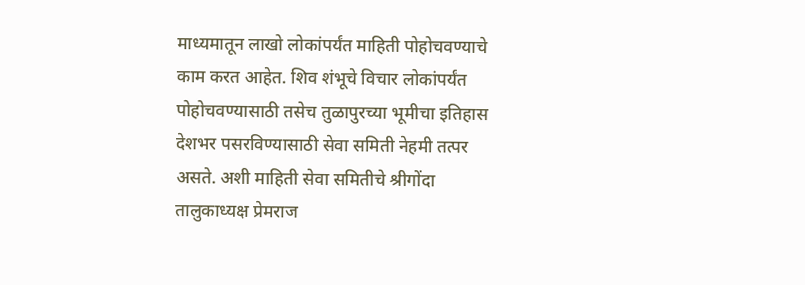माध्यमातून लाखो लोकांपर्यंत माहिती पोहोचवण्याचे काम करत आहेत. शिव शंभूचे विचार लोकांपर्यंत पोहोचवण्यासाठी तसेच तुळापुरच्या भूमीचा इतिहास देशभर पसरविण्यासाठी सेवा समिती नेहमी तत्पर असते. अशी माहिती सेवा समितीचे श्रीगोंदा तालुकाध्यक्ष प्रेमराज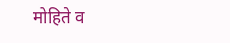मोहिते व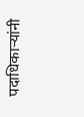पदाधिकाऱ्यांनी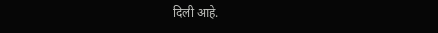दिली आहे.